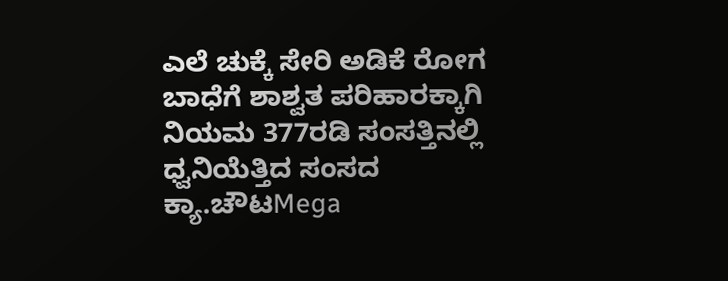ಎಲೆ ಚುಕ್ಕೆ ಸೇರಿ ಅಡಿಕೆ ರೋಗ ಬಾಧೆಗೆ ಶಾಶ್ವತ ಪರಿಹಾರಕ್ಕಾಗಿ ನಿಯಮ 377ರಡಿ ಸಂಸತ್ತಿನಲ್ಲಿ ಧ್ವನಿಯೆತ್ತಿದ ಸಂಸದ ಕ್ಯಾ.ಚೌಟMega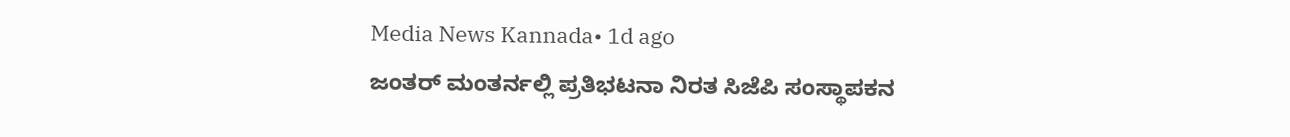Media News Kannada• 1d ago
ಜಂತರ್ ಮಂತರ್ನಲ್ಲಿ ಪ್ರತಿಭಟನಾ ನಿರತ ಸಿಜೆಪಿ ಸಂಸ್ಥಾಪಕನ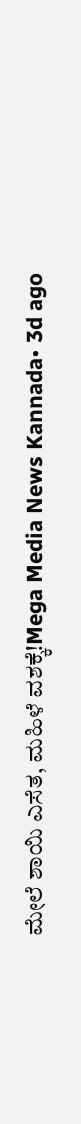ಮೇಲೆ ಶಾಯಿ ಎಸೆತ, ಮಹಿಳೆ ವಶಕ್ಕೆ!Mega Media News Kannada• 3d ago